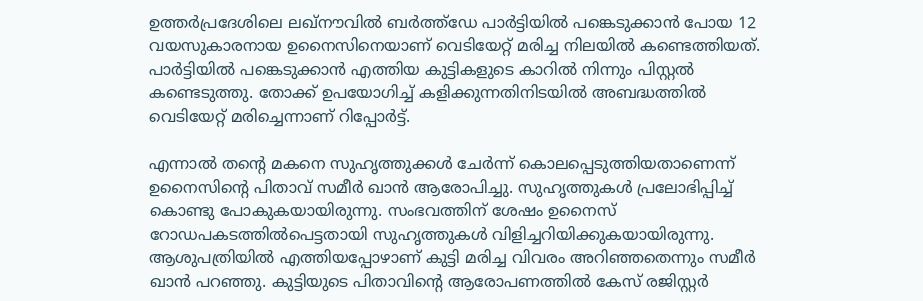ഉത്തർപ്രദേശിലെ ലഖ്നൗവിൽ ബർത്ത്ഡേ പാർട്ടിയിൽ പങ്കെടുക്കാൻ പോയ 12 വയസുകാരനായ ഉനൈസിനെയാണ് വെടിയേറ്റ് മരിച്ച നിലയിൽ കണ്ടെത്തിയത്. പാർട്ടിയിൽ പങ്കെടുക്കാൻ എത്തിയ കുട്ടികളുടെ കാറിൽ നിന്നും പിസ്റ്റൽ കണ്ടെടുത്തു. തോക്ക് ഉപയോഗിച്ച് കളിക്കുന്നതിനിടയിൽ അബദ്ധത്തിൽ വെടിയേറ്റ് മരിച്ചെന്നാണ് റിപ്പോർട്ട്.

എന്നാൽ തന്റെ മകനെ സുഹൃത്തുക്കൾ ചേർന്ന് കൊലപ്പെടുത്തിയതാണെന്ന് ഉനൈസിന്റെ പിതാവ് സമീർ ഖാൻ ആരോപിച്ചു. സുഹൃത്തുകൾ പ്രലോഭിപ്പിച്ച് കൊണ്ടു പോകുകയായിരുന്നു. സംഭവത്തിന് ശേഷം ഉനൈസ് റോഡപകടത്തിൽപെട്ടതായി സുഹൃത്തുകൾ വിളിച്ചറിയിക്കുകയായിരുന്നു. ആശുപത്രിയിൽ എത്തിയപ്പോഴാണ് കുട്ടി മരിച്ച വിവരം അറിഞ്ഞതെന്നും സമീർ ഖാൻ പറഞ്ഞു. കുട്ടിയുടെ പിതാവിന്റെ ആരോപണത്തിൽ കേസ് രജിസ്റ്റർ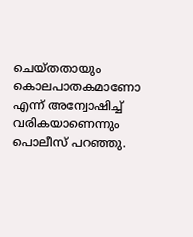ചെയ്തതായും കൊലപാതകമാണോ എന്ന് അന്വോഷിച്ച് വരികയാണെന്നും പൊലീസ് പറഞ്ഞു.